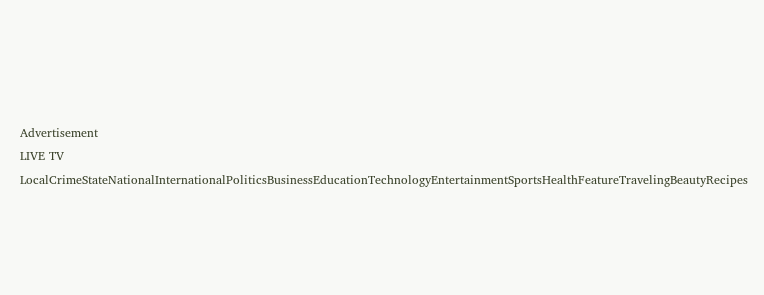Advertisement
LIVE TV LocalCrimeStateNationalInternationalPoliticsBusinessEducationTechnologyEntertainmentSportsHealthFeatureTravelingBeautyRecipes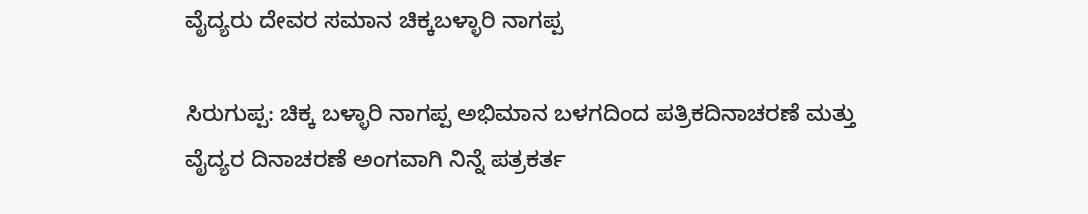ವೈದ್ಯರು ದೇವರ ಸಮಾನ ಚಿಕ್ಕಬಳ್ಳಾರಿ ನಾಗಪ್ಪ

ಸಿರುಗುಪ್ಪ: ಚಿಕ್ಕ ಬಳ್ಳಾರಿ ನಾಗಪ್ಪ ಅಭಿಮಾನ ಬಳಗದಿಂದ ಪತ್ರಿಕದಿನಾಚರಣೆ ಮತ್ತು ವೈದ್ಯರ ದಿನಾಚರಣೆ ಅಂಗವಾಗಿ ನಿನ್ನೆ ಪತ್ರಕರ್ತ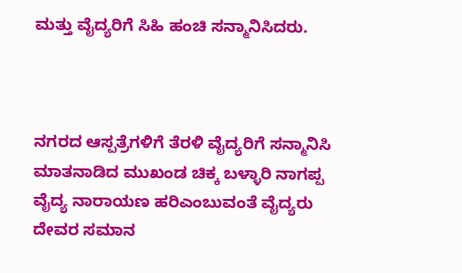ಮತ್ತು ವೈದ್ಯರಿಗೆ ಸಿಹಿ ಹಂಚಿ ಸನ್ಮಾನಿಸಿದರು.



ನಗರದ ಆಸ್ಪತ್ರೆಗಳಿಗೆ ತೆರಳಿ ವೈದ್ಯರಿಗೆ ಸನ್ಮಾನಿಸಿ ಮಾತನಾಡಿದ ಮುಖಂಡ ಚಿಕ್ಕ ಬಳ್ಳಾರಿ ನಾಗಪ್ಪ
ವೈದ್ಯ ನಾರಾಯಣ ಹರಿಎಂಬುವಂತೆ ವೈದ್ಯರು ದೇವರ ಸಮಾನ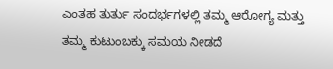ಎಂತಹ ತುರ್ತು ಸಂದರ್ಭಗಳಲ್ಲಿ ತಮ್ಮ ಆರೋಗ್ಯ ಮತ್ತು ತಮ್ಮ ಕುಟುಂಬಕ್ಕು ಸಮಯ ನೀಡದೆ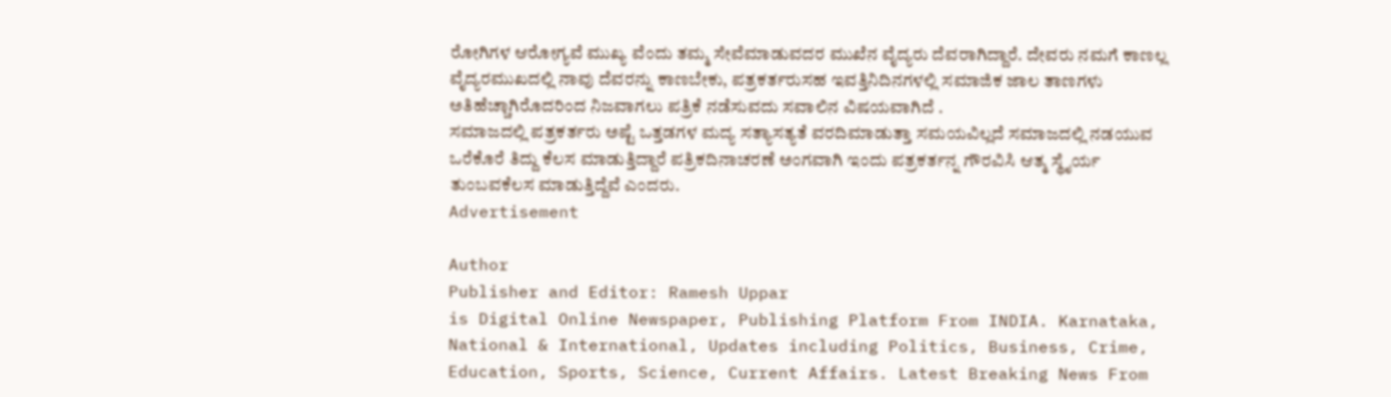ರೋಗಿಗಳ ಆರೋಗ್ಯವೆ ಮುಖ್ಯ ವೆಂದು ತಮ್ಮ ಸೇವೆಮಾಡುವದರ ಮುಖೆನ ವೈದ್ಯರು ದೆವರಾಗಿದ್ದಾರೆ. ದೇವರು ನಮಗೆ ಕಾಣಲ್ಲ ವೈದ್ಯರಮುಖದಲ್ಲಿ ನಾವು ದೆವರನ್ನು ಕಾಣಬೇಕು, ಪತ್ರಕರ್ತರುಸಹ ಇವತ್ತಿನಿದಿನಗಳಲ್ಲಿ ಸಮಾಜಿಕ ಜಾಲ ತಾಣಗಳು ಅತಿಹೆಚ್ಚಾಗಿರೊದರಿಂದ ನಿಜವಾಗಲು ಪತ್ರಿಕೆ ನಡೆಸುವದು ಸವಾಲಿನ ವಿಷಯವಾಗಿದೆ .
ಸಮಾಜದಲ್ಲಿ ಪತ್ರಕರ್ತರು ಅಷ್ಟೆ ಒತ್ತಡಗಳ ಮದ್ಯ ಸತ್ಯಾಸತ್ಯತೆ ವರದಿಮಾಡುತ್ತಾ ಸಮಯವಿಲ್ಲದೆ ಸಮಾಜದಲ್ಲಿ ನಡಯುವ ಒರೆಕೊರೆ ತಿದ್ದು ಕೆಲಸ ಮಾಡುತ್ತಿದ್ದಾರೆ ಪತ್ರಿಕದಿನಾಚರಣೆ ಅಂಗವಾಗಿ ಇಂದು ಪತ್ರಕರ್ತನ್ನ ಗೌರವಿಸಿ ಆತ್ಮ ಸ್ಥೈರ್ಯ ತುಂಬವಕೆಲಸ ಮಾಡುತ್ತಿದ್ದೆವೆ ಎಂದರು.
Advertisement

Author
Publisher and Editor: Ramesh Uppar
is Digital Online Newspaper, Publishing Platform From INDIA. Karnataka, National & International, Updates including Politics, Business, Crime, Education, Sports, Science, Current Affairs. Latest Breaking News From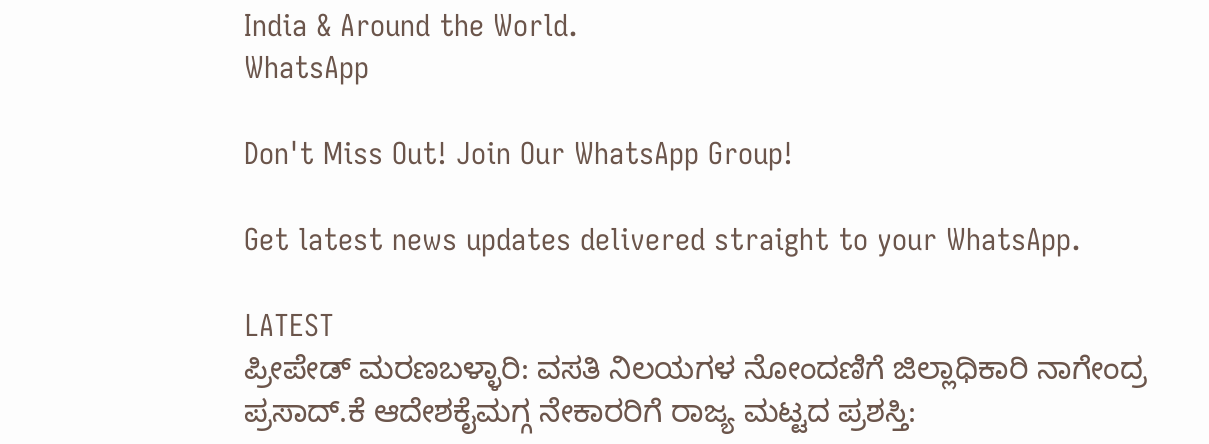India & Around the World.
WhatsApp

Don't Miss Out! Join Our WhatsApp Group!

Get latest news updates delivered straight to your WhatsApp.

LATEST
ಪ್ರೀಪೇಡ್ ಮರಣಬಳ್ಳಾರಿ: ವಸತಿ ನಿಲಯಗಳ ನೋಂದಣಿಗೆ ಜಿಲ್ಲಾಧಿಕಾರಿ ನಾಗೇಂದ್ರ ಪ್ರಸಾದ್.ಕೆ ಆದೇಶಕೈಮಗ್ಗ ನೇಕಾರರಿಗೆ ರಾಜ್ಯ ಮಟ್ಟದ ಪ್ರಶಸ್ತಿ: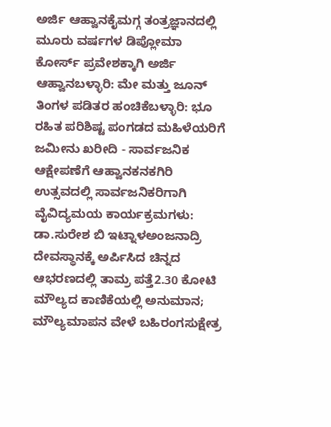ಅರ್ಜಿ ಆಹ್ವಾನಕೈಮಗ್ಗ ತಂತ್ರಜ್ಞಾನದಲ್ಲಿ ಮೂರು ವರ್ಷಗಳ ಡಿಪ್ಲೋಮಾ ಕೋರ್ಸ್ ಪ್ರವೇಶಕ್ಕಾಗಿ ಅರ್ಜಿ ಆಹ್ವಾನಬಳ್ಳಾರಿ: ಮೇ ಮತ್ತು ಜೂನ್ ತಿಂಗಳ ಪಡಿತರ ಹಂಚಿಕೆಬಳ್ಳಾರಿ: ಭೂ ರಹಿತ ಪರಿಶಿಷ್ಟ ಪಂಗಡದ ಮಹಿಳೆಯರಿಗೆ ಜಮೀನು ಖರೀದಿ - ಸಾರ್ವಜನಿಕ ಆಕ್ಷೇಪಣೆಗೆ ಆಹ್ವಾನಕನಕಗಿರಿ ಉತ್ಸವದಲ್ಲಿ ಸಾರ್ವಜನಿಕರಿಗಾಗಿ ವೈವಿದ್ಯಮಯ ಕಾರ್ಯಕ್ರಮಗಳು: ಡಾ.ಸುರೇಶ ಬಿ ಇಟ್ನಾಳಅಂಜನಾದ್ರಿ ದೇವಸ್ಥಾನಕ್ಕೆ ಅರ್ಪಿಸಿದ ಚಿನ್ನದ ಆಭರಣದಲ್ಲಿ ತಾಮ್ರ ಪತ್ತೆ2.30 ಕೋಟಿ ಮೌಲ್ಯದ ಕಾಣಿಕೆಯಲ್ಲಿ ಅನುಮಾನ; ಮೌಲ್ಯಮಾಪನ ವೇಳೆ ಬಹಿರಂಗಸುಕ್ಷೇತ್ರ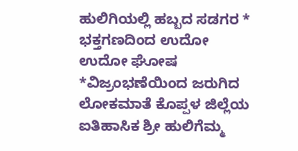ಹುಲಿಗಿಯಲ್ಲಿ ಹಬ್ಬದ ಸಡಗರ * ಭಕ್ತಗಣದಿಂದ ಉದೋ ಉದೋ ಘೋಷ *ವಿಜ್ರಂಭಣೆಯಿಂದ ಜರುಗಿದ ಲೋಕಮಾತೆ ಕೊಪ್ಪಳ ಜಿಲ್ಲೆಯ ಐತಿಹಾಸಿಕ ಶ್ರೀ ಹುಲಿಗೆಮ್ಮ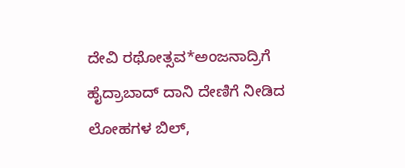ದೇವಿ ರಥೋತ್ಸವ*ಅಂಜನಾದ್ರಿಗೆ ಹೈದ್ರಾಬಾದ್ ದಾನಿ ದೇಣಿಗೆ ನೀಡಿದ ಲೋಹಗಳ ಬಿಲ್,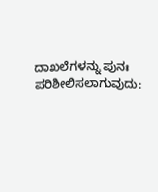ದಾಖಲೆಗಳನ್ನು ಪುನಃ ಪರಿಶೀಲಿಸಲಾಗುವುದು: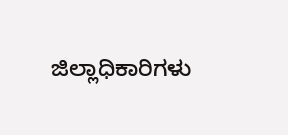ಜಿಲ್ಲಾಧಿಕಾರಿಗಳು